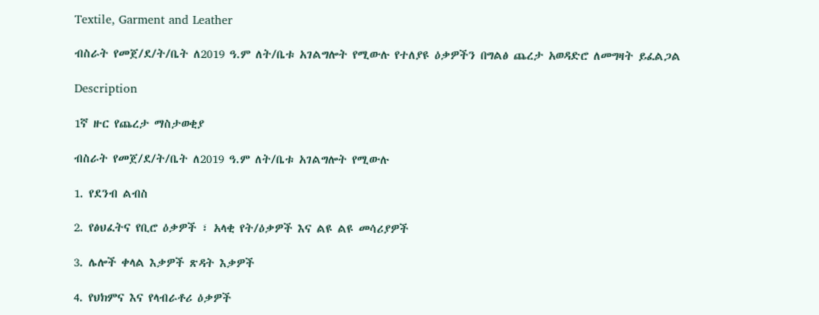Textile, Garment and Leather

ብስራት የመጀ/ደ/ት/ቤት ለ2019 ዓ.ም ለት/ቤቱ አገልግሎት የሚውሉ የተለያዩ ዕቃዎችን በግልፅ ጨረታ አወዳድሮ ለመግዛት ይፈልጋል

Description

1ኛ ዙር የጨረታ ማስታወቂያ

ብስራት የመጀ/ደ/ት/ቤት ለ2019 ዓ.ም ለት/ቤቱ አገልግሎት የሚውሉ

1. የደንብ ልብስ

2. የፅህፈትና የቢሮ ዕቃዎች ፣ አላቂ የት/ዕቃዎች እና ልዩ ልዩ መሳሪያዎች

3. ሌሎች ቀላል እቃዎች ጽዳት እቃዎች

4. የህክምና እና የላብራቶሪ ዕቃዎች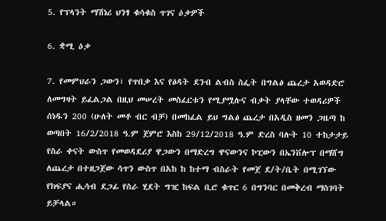5. የፕላንት ማሽነሪ ህንፃ ቁሳቁስ ጥገና ዕቃዎች

6. ቋሚ ዕቃ

7. የመምህራን ጋውን፣ የጥበቃ እና የፅዳት ደንብ ልብስ ስፌት በግልፅ ጨረታ አወዳድሮ ለመግዛት ይፈልጋል በዚህ መሠረት መስፈርቱን የሚያሟሉና ብቃት ያላቸው ተወዳሪዎች ሰነዱን 200 (ሁለት መቶ ብር ብቻ) በመከፈል ይህ ግልፅ ጨረታ በአዲስ ዘመን ጋዜጣ ከ ወጣበት 16/2/2018 ዓ.ም ጀምሮ እስከ 29/12/2018 ዓ.ም ድረስ ባሉት 10 ተከታታይ የስራ ቀናት ውስጥ የመወዳደሪያ ዋጋውን በማድረግ ዋናውንና ኮፒውን በኤንቨሎፕ በማሸግ ለጨረታ በተዘጋጀው ሳጥን ውስጥ በአከ ከ ከተማ ብስራት የመጀ ደ/ት/ቤት በሚገኘው የክፍያና ሒሳብ ደጋፊ የስራ ሂደት ግዢ ከፍል ቢሮ ቁጥር 6 በግንባር በመቅረብ ማስገባት ይቻላል።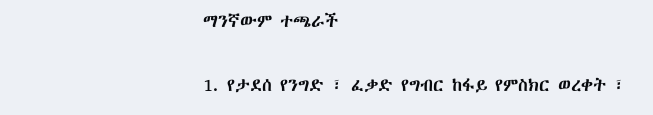ማንኛውም ተጫራች

1. የታደሰ የንግድ ፣ ፈቃድ የግብር ከፋይ የምስክር ወረቀት ፣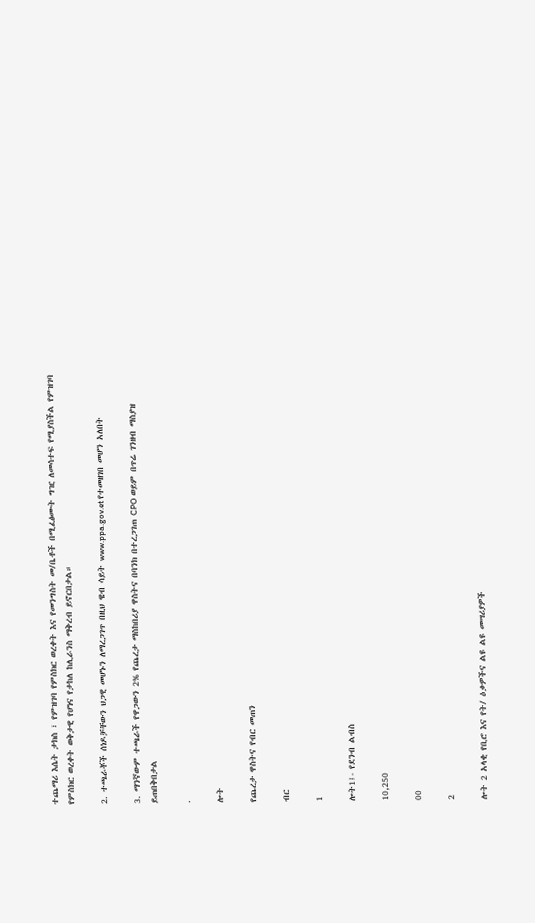ተጨማሪ እሴት ታክስ ፣ የምዝገባ የምስክር ወረቀት እና የመንግስት መ/ቤቶች በሚፈፅሙት ግዢ ለመሳተፍ የሚያስችል የምዝገባ የምስክር ወረቀት ወቅታዊ የሆነና የታከለ ከሊራንስ ማቅረብ ይኖርበታል።

2. ተጫራቾች ሰነዶቻቸውን ህጋዊ መሆኑን ለማረጋገጥ በዚህ ዌብ ሳይት www.ppa.gov.et የተመዘገበ መሆን አለበት

3. ማንኛውም ተጫራች የዋጋውን 2% የጨረታ ማስከበሪያ ዋስትና በባንክ በተረጋገጠ CPO ወይም በጥሬ ገንዘብ ማስያዝ ይጠበቅበታል

.

ሎት

የጨረታ ዋስትና የብር መጠን

ብር

1

ሎት1፤- የደንብ ልብስ

10,250

00

2

ሎት 2 አላቂ የቢሮ እና የት/ ዕቃዎችና ልዩ ልዩ መሣሪያዎች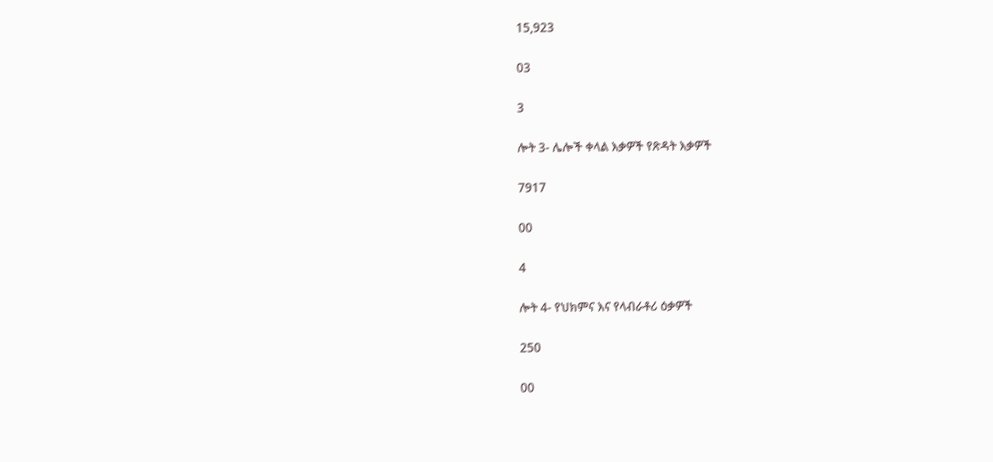15,923

03

3

ሎት 3- ሌሎች ቀላል እቃዎች የጽዳት እቃዎች

7917

00

4

ሎት 4- የህክምና እና የላብራቶሪ ዕቃዎች

250

00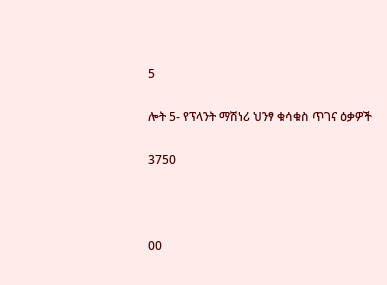5

ሎት 5- የፕላንት ማሽነሪ ህንፃ ቁሳቁስ ጥገና ዕቃዎች

3750



00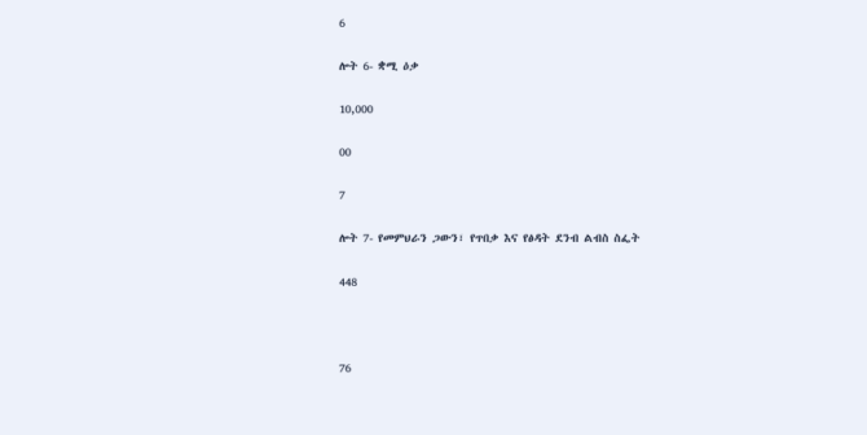6

ሎት 6- ቋሚ ዕቃ

10,000

00

7

ሎት 7- የመምህራን ጋውን፣ የጥበቃ እና የፅዳት ደንብ ልብስ ስፌት

448



76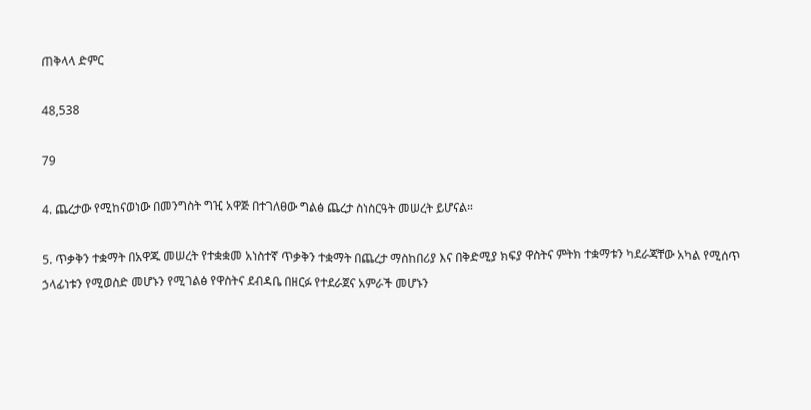ጠቅላላ ድምር

48,538

79

4. ጨረታው የሚከናወነው በመንግስት ግዢ አዋጅ በተገለፀው ግልፅ ጨረታ ስነስርዓት መሠረት ይሆናል።

5. ጥቃቅን ተቋማት በአዋጁ መሠረት የተቋቋመ አነስተኛ ጥቃቅን ተቋማት በጨረታ ማስከበሪያ እና በቅድሚያ ክፍያ ዋስትና ምትክ ተቋማቱን ካደራጃቸው አካል የሚሰጥ ኃላፊነቱን የሚወስድ መሆኑን የሚገልፅ የዋስትና ደብዳቤ በዘርፉ የተደራጀና አምራች መሆኑን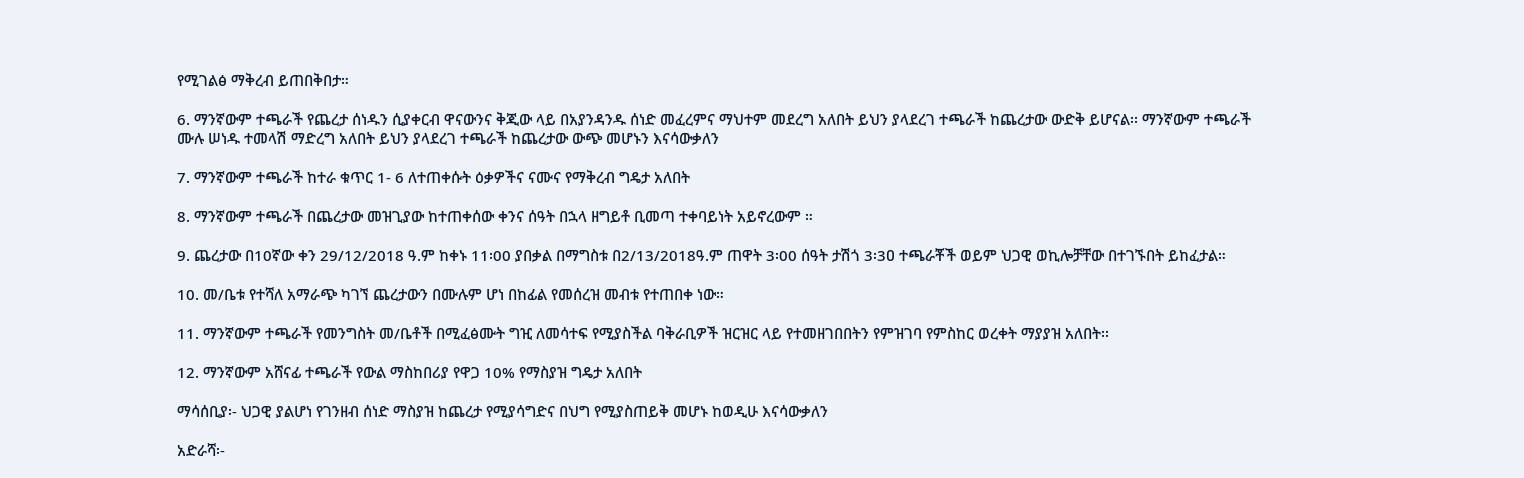የሚገልፅ ማቅረብ ይጠበቅበታ።

6. ማንኛውም ተጫራች የጨረታ ሰነዱን ሲያቀርብ ዋናውንና ቅጂው ላይ በአያንዳንዱ ሰነድ መፈረምና ማህተም መደረግ አለበት ይህን ያላደረገ ተጫራች ከጨረታው ውድቅ ይሆናል፡፡ ማንኛውም ተጫራች ሙሉ ሠነዱ ተመላሽ ማድረግ አለበት ይህን ያላደረገ ተጫራች ከጨረታው ውጭ መሆኑን እናሳውቃለን

7. ማንኛውም ተጫራች ከተራ ቁጥር 1- 6 ለተጠቀሱት ዕቃዎችና ናሙና የማቅረብ ግዴታ አለበት

8. ማንኛውም ተጫራች በጨረታው መዝጊያው ከተጠቀሰው ቀንና ሰዓት በኋላ ዘግይቶ ቢመጣ ተቀባይነት አይኖረውም ።

9. ጨረታው በ10ኛው ቀን 29/12/2018 ዓ.ም ከቀኑ 11፡00 ያበቃል በማግስቱ በ2/13/2018ዓ.ም ጠዋት 3፡00 ሰዓት ታሽጎ 3፡3ዐ ተጫራቾች ወይም ህጋዊ ወኪሎቻቸው በተገኙበት ይከፈታል።

10. መ/ቤቱ የተሻለ አማራጭ ካገኘ ጨረታውን በሙሉም ሆነ በከፊል የመሰረዝ መብቱ የተጠበቀ ነው።

11. ማንኛውም ተጫራች የመንግስት መ/ቤቶች በሚፈፅሙት ግዢ ለመሳተፍ የሚያስችል ባቅራቢዎች ዝርዝር ላይ የተመዘገበበትን የምዝገባ የምስከር ወረቀት ማያያዝ አለበት፡፡

12. ማንኛውም አሸናፊ ተጫራች የውል ማስከበሪያ የዋጋ 10% የማስያዝ ግዴታ አለበት

ማሳሰቢያ፡- ህጋዊ ያልሆነ የገንዘብ ሰነድ ማስያዝ ከጨረታ የሚያሳግድና በህግ የሚያስጠይቅ መሆኑ ከወዲሁ እናሳውቃለን

አድራሻ፡-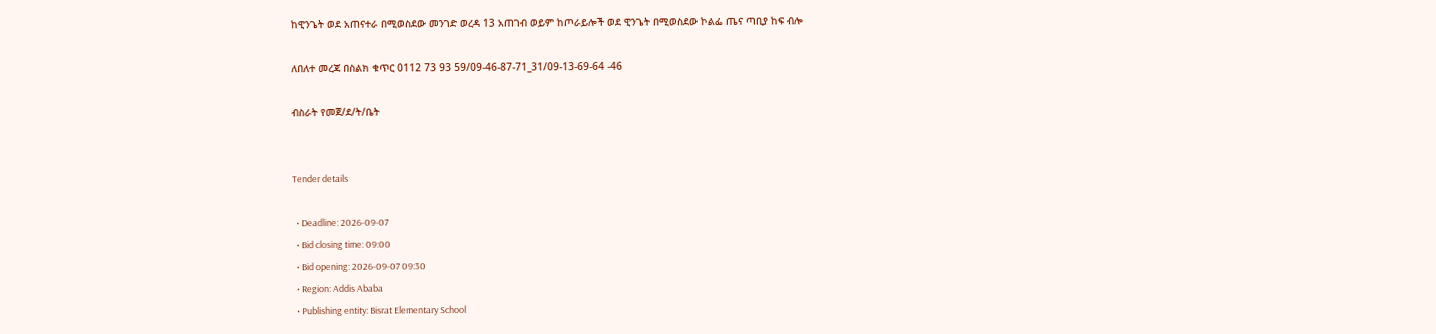ከዊንጌት ወደ አጠናተራ በሚወስደው መንገድ ወረዳ 13 አጠገብ ወይም ከጦራይሎች ወደ ዊንጌት በሚወስደው ኮልፌ ጤና ጣቢያ ከፍ ብሎ

ለበለተ መረጃ በስልክ ቁጥር 0112 73 93 59/09-46-87-71_31/09-13-69-64 -46

ብስራት የመጀ/ደ/ት/ቤት


Tender details

  • Deadline: 2026-09-07
  • Bid closing time: 09:00
  • Bid opening: 2026-09-07 09:30
  • Region: Addis Ababa
  • Publishing entity: Bisrat Elementary School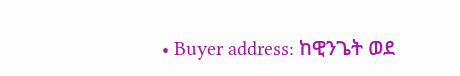• Buyer address: ከዊንጌት ወደ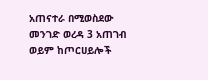አጠናተራ በሚወስደው መንገድ ወረዳ 3 አጠገብ ወይም ከጦርሀይሎች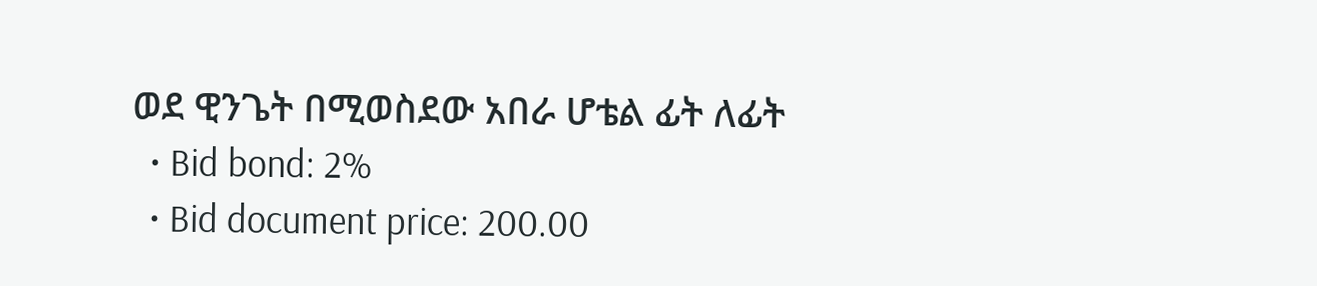ወደ ዊንጌት በሚወስደው አበራ ሆቴል ፊት ለፊት
  • Bid bond: 2%
  • Bid document price: 200.00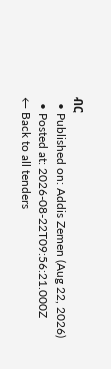ብር
  • Published on: Addis Zemen (Aug 22, 2026)
  • Posted at: 2026-08-22T09:56:21.000Z
← Back to all tenders